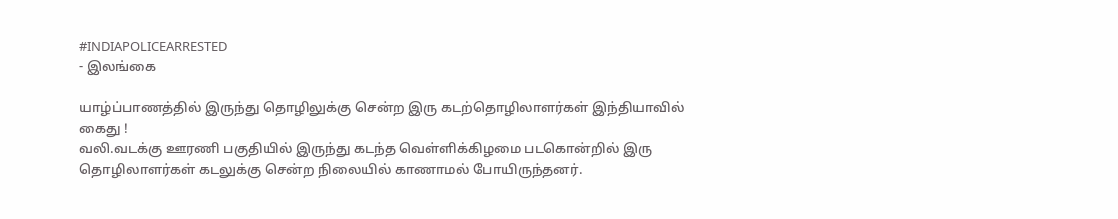#INDIAPOLICEARRESTED
- இலங்கை

யாழ்ப்பாணத்தில் இருந்து தொழிலுக்கு சென்ற இரு கடற்தொழிலாளர்கள் இந்தியாவில் கைது !
வலி.வடக்கு ஊரணி பகுதியில் இருந்து கடந்த வெள்ளிக்கிழமை படகொன்றில் இரு தொழிலாளர்கள் கடலுக்கு சென்ற நிலையில் காணாமல் போயிருந்தனர்.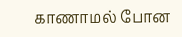காணாமல் போன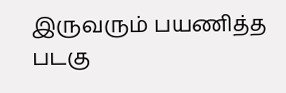இருவரும் பயணித்த படகு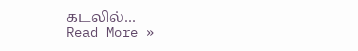கடலில்…
Read More »